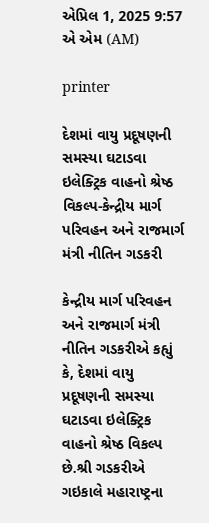એપ્રિલ 1, 2025 9:57 એ એમ (AM)

printer

દેશમાં વાયુ પ્રદૂષણની સમસ્યા ઘટાડવા ઇલેક્ટ્રિક વાહનો શ્રેષ્ઠ વિકલ્પ-કેન્દ્રીય માર્ગ પરિવહન અને રાજમાર્ગ મંત્રી નીતિન ગડકરી

કેન્દ્રીય માર્ગ પરિવહન અને રાજમાર્ગ મંત્રી નીતિન ગડકરીએ કહ્યું કે, દેશમાં વાયુ પ્રદૂષણની સમસ્યા ઘટાડવા ઇલેક્ટ્રિક વાહનો શ્રેષ્ઠ વિકલ્પ છે.શ્રી ગડકરીએ ગઇકાલે મહારાષ્ટ્રના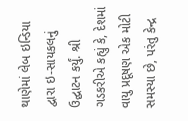થાણેમાં લેબ ઇન્ડિયા દ્વારા ઇ-સાયકલનું ઉદ્ઘાટન કર્યું. શ્રી ગડકરીએ કહ્યું કે, દેશમાં વાયુ પ્રદૂષણ એક મોટી સમસ્યા છે, પરંતુ કેન્દ્ર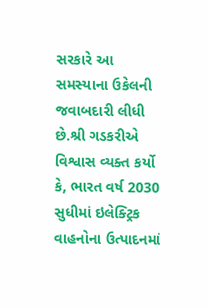સરકારે આ સમસ્યાના ઉકેલની જવાબદારી લીધી છે.શ્રી ગડકરીએ વિશ્વાસ વ્યક્ત કર્યો કે, ભારત વર્ષ 2030 સુધીમાં ઇલેક્ટ્રિક વાહનોના ઉત્પાદનમાં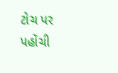ટોચ પર પહોંચી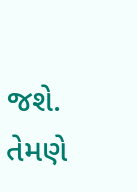જશે. તેમણે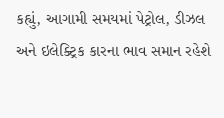કહ્યું, આગામી સમયમાં પેટ્રોલ, ડીઝલ અને ઇલેક્ટ્રિક કારના ભાવ સમાન રહેશે